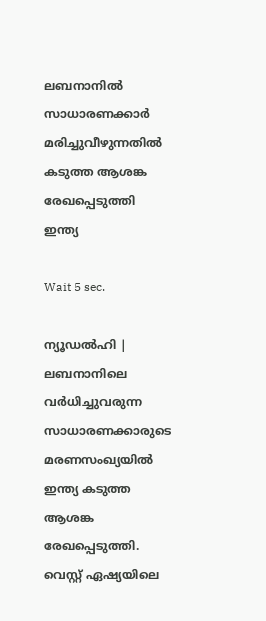ലബനാനിൽ സാധാരണക്കാർ മരിച്ചുവീഴുന്നതിൽ കടുത്ത ആശങ്ക രേഖപ്പെടുത്തി ഇന്ത്യ

Wait 5 sec.

ന്യൂഡൽഹി | ലബനാനിലെ വർധിച്ചുവരുന്ന സാധാരണക്കാരുടെ മരണസംഖ്യയിൽ ഇന്ത്യ കടുത്ത ആശങ്ക രേഖപ്പെടുത്തി. വെസ്റ്റ് ഏഷ്യയിലെ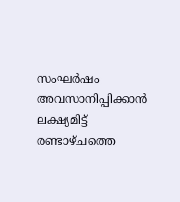സംഘർഷം അവസാനിപ്പിക്കാൻ ലക്ഷ്യമിട്ട് രണ്ടാഴ്ചത്തെ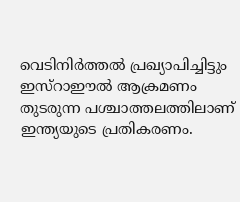വെടിനിർത്തൽ പ്രഖ്യാപിച്ചിട്ടും ഇസ്റാഈൽ ആക്രമണം തുടരുന്ന പശ്ചാത്തലത്തിലാണ് ഇന്ത്യയുടെ പ്രതികരണം.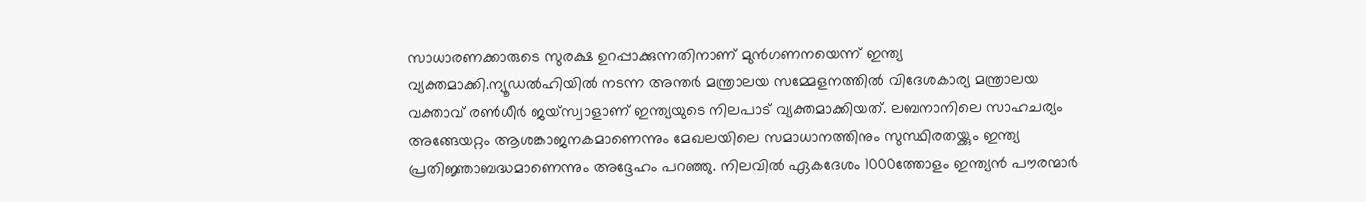സാധാരണക്കാരുടെ സുരക്ഷ ഉറപ്പാക്കുന്നതിനാണ് മുൻഗണനയെന്ന് ഇന്ത്യ വ്യക്തമാക്കി.ന്യൂഡൽഹിയിൽ നടന്ന അന്തർ മന്ത്രാലയ സമ്മേളനത്തിൽ വിദേശകാര്യ മന്ത്രാലയ വക്താവ് രൺധീർ ജയ്‌സ്വാളാണ് ഇന്ത്യയുടെ നിലപാട് വ്യക്തമാക്കിയത്. ലബനാനിലെ സാഹചര്യം അങ്ങേയറ്റം ആശങ്കാജനകമാണെന്നും മേഖലയിലെ സമാധാനത്തിനും സുസ്ഥിരതയ്ക്കും ഇന്ത്യ പ്രതിജ്ഞാബദ്ധമാണെന്നും അദ്ദേഹം പറഞ്ഞു. നിലവിൽ ഏകദേശം 1000ത്തോളം ഇന്ത്യൻ പൗരന്മാർ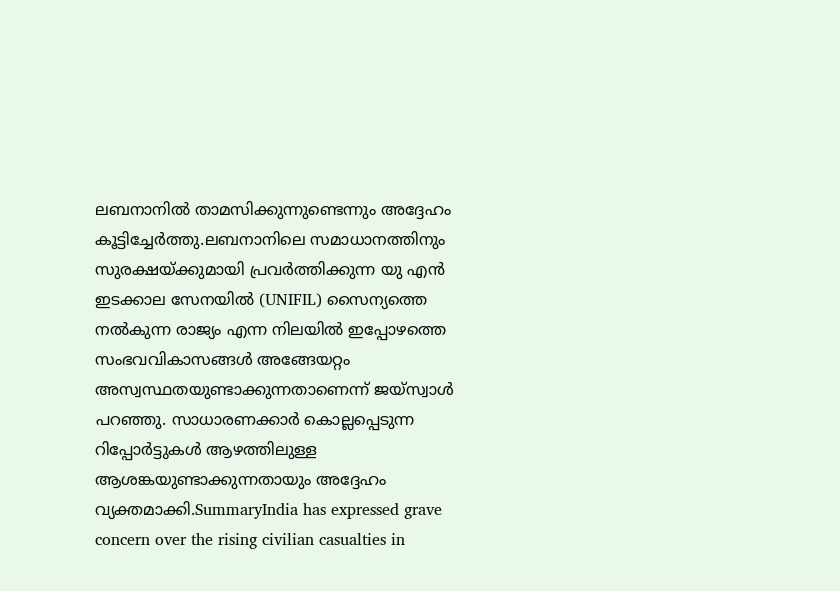ലബനാനിൽ താമസിക്കുന്നുണ്ടെന്നും അദ്ദേഹം കൂട്ടിച്ചേർത്തു.ലബനാനിലെ സമാധാനത്തിനും സുരക്ഷയ്ക്കുമായി പ്രവർത്തിക്കുന്ന യു എൻ ഇടക്കാല സേനയിൽ (UNIFIL) സൈന്യത്തെ നൽകുന്ന രാജ്യം എന്ന നിലയിൽ ഇപ്പോഴത്തെ സംഭവവികാസങ്ങൾ അങ്ങേയറ്റം അസ്വസ്ഥതയുണ്ടാക്കുന്നതാണെന്ന് ജയ്‌സ്വാൾ പറഞ്ഞു. സാധാരണക്കാർ കൊല്ലപ്പെടുന്ന റിപ്പോർട്ടുകൾ ആഴത്തിലുള്ള ആശങ്കയുണ്ടാക്കുന്നതായും അദ്ദേഹം വ്യക്തമാക്കി.SummaryIndia has expressed grave concern over the rising civilian casualties in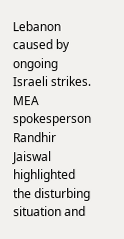Lebanon caused by ongoing Israeli strikes. MEA spokesperson Randhir Jaiswal highlighted the disturbing situation and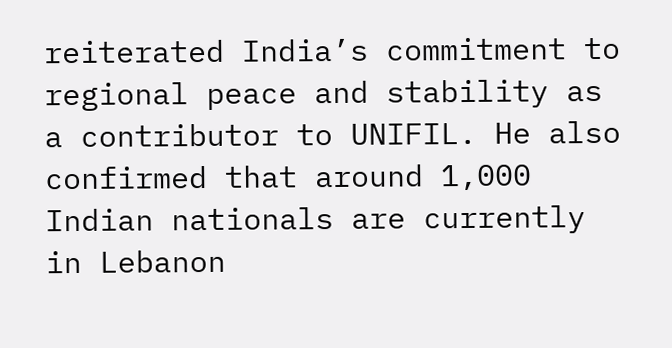reiterated India’s commitment to regional peace and stability as a contributor to UNIFIL. He also confirmed that around 1,000 Indian nationals are currently in Lebanon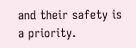and their safety is a priority.